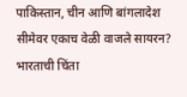पाकिस्तान, चीन आणि बांगलादेश सीमेवर एकाच वेळी वाजले सायरन? भारताची चिंता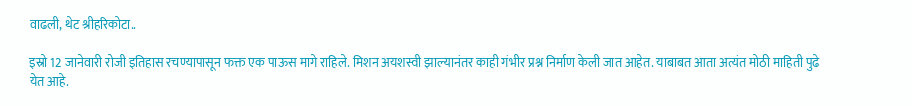वाढली, थेट श्रीहरिकोटा..

इस्रो 12 जानेवारी रोजी इतिहास रचण्यापासून फक्त एक पाऊस मागे राहिले. मिशन अयशस्वी झाल्यानंतर काही गंभीर प्रश्न निर्माण केली जात आहेत. याबाबत आता अत्यंत मोठी माहिती पुढे येत आहे.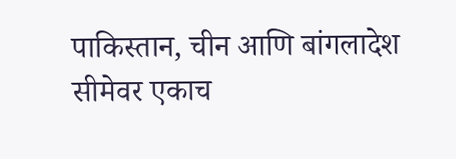पाकिस्तान, चीन आणि बांगलादेश सीमेवर एकाच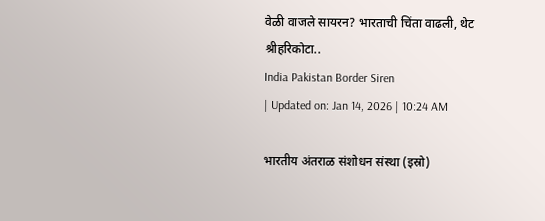वेळी वाजले सायरन? भारताची चिंता वाढली, थेट श्रीहरिकोटा..
India Pakistan Border Siren
| Updated on: Jan 14, 2026 | 10:24 AM

भारतीय अंतराळ संशोधन संस्था (इस्रो)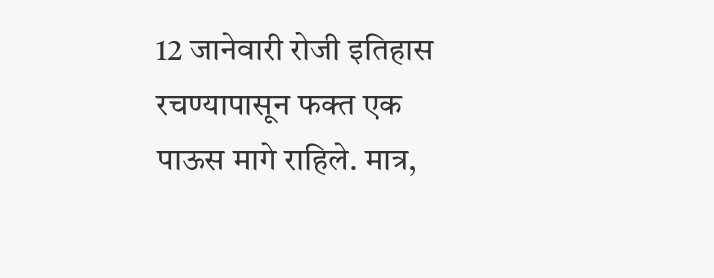12 जानेवारी रोजी इतिहास रचण्यापासून फक्त एक पाऊस मागे राहिले. मात्र,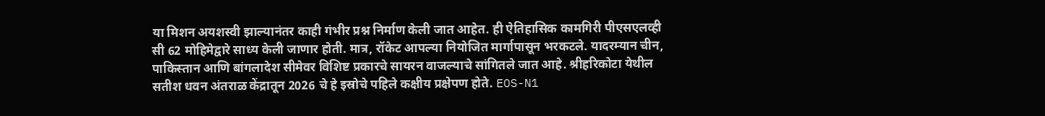या मिशन अयशस्वी झाल्यानंतर काही गंभीर प्रश्न निर्माण केली जात आहेत. ही ऐतिहासिक कामगिरी पीएसएलव्ही सी 62 मोहिमेद्वारे साध्य केली जाणार होती. मात्र, रॉकेट आपल्या नियोजित मार्गापासून भरकटले. यादरम्यान चीन, पाकिस्तान आणि बांगलादेश सीमेवर विशिष्ट प्रकारचे सायरन वाजल्याचे सांगितले जात आहे. श्रीहरिकोटा येथील सतीश धवन अंतराळ केंद्रातून 2026 चे हे इस्रोचे पहिले कक्षीय प्रक्षेपण होते. EOS-N1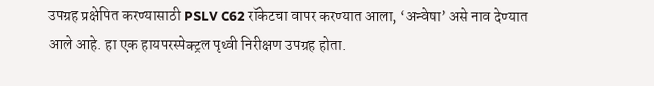उपग्रह प्रक्षेपित करण्यासाठी PSLV C62 रॉकेटचा वापर करण्यात आला, ‘अन्वेषा’ असे नाव देण्यात आले आहे. हा एक हायपरस्पेक्ट्रल पृथ्वी निरीक्षण उपग्रह होता.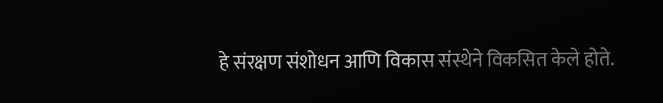हे संरक्षण संशोधन आणि विकास संस्थेने विकसित केले होते.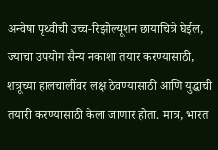अन्वेषा पृथ्वीची उच्च-रिझोल्यूशन छायाचित्रे घेईल, ज्याचा उपयोग सैन्य नकाशा तयार करण्यासाठी, शत्रूच्या हालचालींवर लक्ष ठेवण्यासाठी आणि युद्धाची तयारी करण्यासाठी केला जाणार होता. मात्र, भारत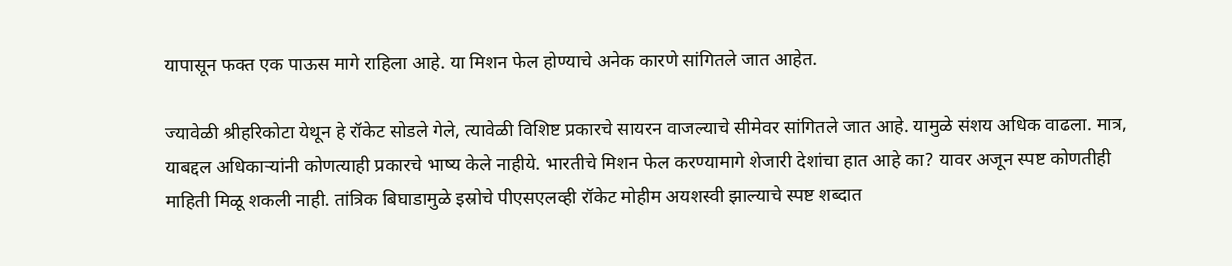यापासून फक्त एक पाऊस मागे राहिला आहे. या मिशन फेल होण्याचे अनेक कारणे सांगितले जात आहेत.

ज्यावेळी श्रीहरिकोटा येथून हे रॉकेट सोडले गेले, त्यावेळी विशिष्ट प्रकारचे सायरन वाजल्याचे सीमेवर सांगितले जात आहे. यामुळे संशय अधिक वाढला. मात्र, याबद्दल अधिकाऱ्यांनी कोणत्याही प्रकारचे भाष्य केले नाहीये. भारतीचे मिशन फेल करण्यामागे शेजारी देशांचा हात आहे का? यावर अजून स्पष्ट कोणतीही माहिती मिळू शकली नाही. तांत्रिक बिघाडामुळे इस्रोचे पीएसएलव्ही रॉकेट मोहीम अयशस्वी झाल्याचे स्पष्ट शब्दात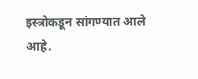इस्त्रोकडून सांगण्यात आले आहे.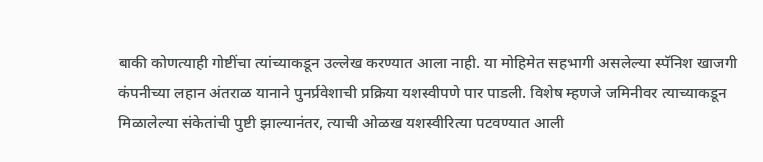बाकी कोणत्याही गोष्टींचा त्यांच्याकडून उल्लेख करण्यात आला नाही. या मोहिमेत सहभागी असलेल्या स्पॅनिश खाजगी कंपनीच्या लहान अंतराळ यानाने पुनर्प्रवेशाची प्रक्रिया यशस्वीपणे पार पाडली. विशेष म्हणजे जमिनीवर त्याच्याकडून मिळालेल्या संकेतांची पुष्टी झाल्यानंतर, त्याची ओळख यशस्वीरित्या पटवण्यात आली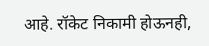आहे. रॉकेट निकामी होऊनही,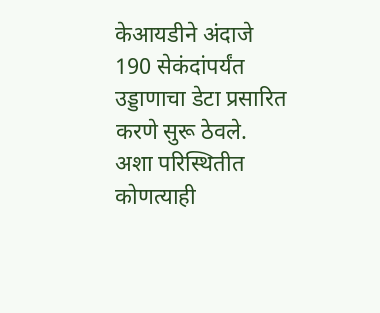केआयडीने अंदाजे 190 सेकंदांपर्यंत उड्डाणाचा डेटा प्रसारित करणे सुरू ठेवले. अशा परिस्थितीत कोणत्याही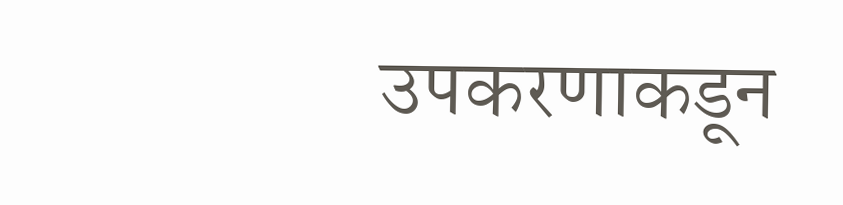उपकरणाकडून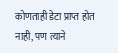कोणताही डेटा प्राप्त होत नाही, पण त्याने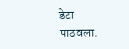डेटा पाठवला.